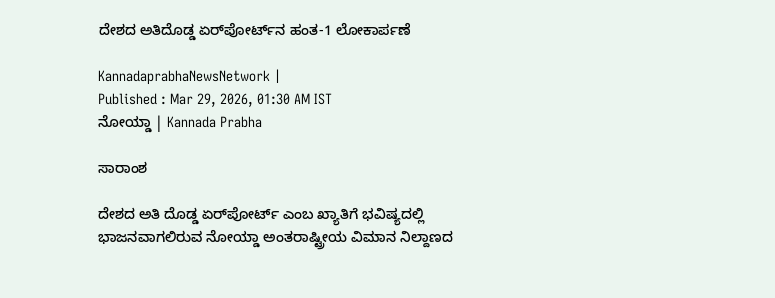ದೇಶದ ಅತಿದೊಡ್ಡ ಏರ್‌ಪೋರ್ಟ್‌ನ ಹಂತ-1 ಲೋಕಾರ್ಪಣೆ

KannadaprabhaNewsNetwork |
Published : Mar 29, 2026, 01:30 AM IST
ನೋಯ್ಡಾ | Kannada Prabha

ಸಾರಾಂಶ

ದೇಶದ ಅತಿ ದೊಡ್ಡ ಏರ್‌ಪೋರ್ಟ್‌ ಎಂಬ ಖ್ಯಾತಿಗೆ ಭವಿಷ್ಯದಲ್ಲಿ ಭಾಜನವಾಗಲಿರುವ ನೋಯ್ಡಾ ಅಂತರಾಷ್ಟ್ರೀಯ ವಿಮಾನ ನಿಲ್ದಾಣದ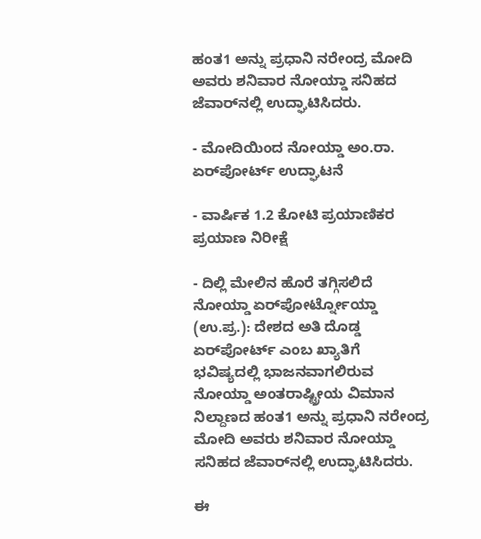ಹಂತ1 ಅನ್ನು ಪ್ರಧಾನಿ ನರೇಂದ್ರ ಮೋದಿ ಅವರು ಶನಿವಾರ ನೋಯ್ಡಾ ಸನಿಹದ ಜೆವಾರ್‌ನಲ್ಲಿ ಉದ್ಘಾಟಿಸಿದರು.

- ಮೋದಿಯಿಂದ ನೋಯ್ಡಾ ಅಂ.ರಾ. ಏರ್‌ಪೋರ್ಟ್‌ ಉದ್ಘಾಟನೆ

- ವಾರ್ಷಿಕ 1.2 ಕೋಟಿ ಪ್ರಯಾಣಿಕರ ಪ್ರಯಾಣ ನಿರೀಕ್ಷೆ

- ದಿಲ್ಲಿ ಮೇಲಿನ ಹೊರೆ ತಗ್ಗಿಸಲಿದೆ ನೋಯ್ಡಾ ಏರ್‌ಪೋರ್ಟ್ನೋಯ್ಡಾ (ಉ.ಪ್ರ.): ದೇಶದ ಅತಿ ದೊಡ್ಡ ಏರ್‌ಪೋರ್ಟ್‌ ಎಂಬ ಖ್ಯಾತಿಗೆ ಭವಿಷ್ಯದಲ್ಲಿ ಭಾಜನವಾಗಲಿರುವ ನೋಯ್ಡಾ ಅಂತರಾಷ್ಟ್ರೀಯ ವಿಮಾನ ನಿಲ್ದಾಣದ ಹಂತ1 ಅನ್ನು ಪ್ರಧಾನಿ ನರೇಂದ್ರ ಮೋದಿ ಅವರು ಶನಿವಾರ ನೋಯ್ಡಾ ಸನಿಹದ ಜೆವಾರ್‌ನಲ್ಲಿ ಉದ್ಘಾಟಿಸಿದರು.

ಈ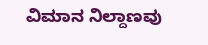ವಿಮಾನ ನಿಲ್ದಾಣವು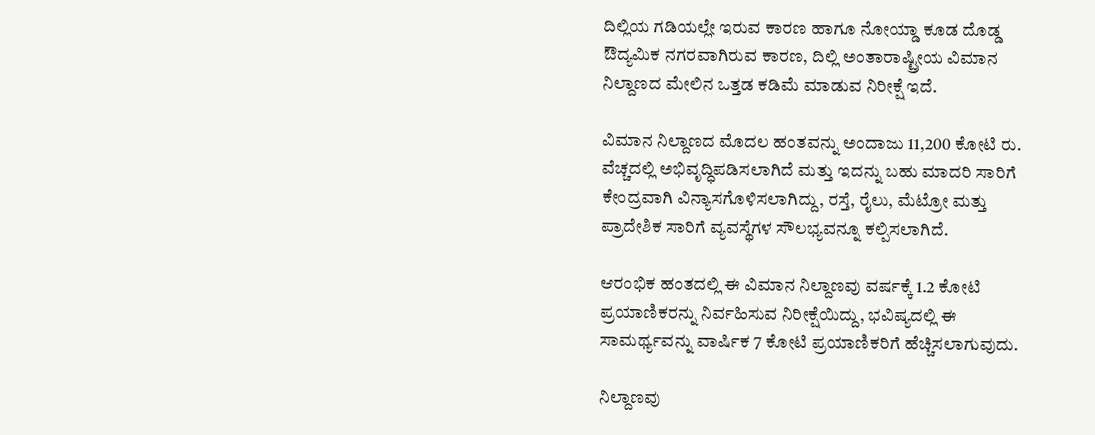ದಿಲ್ಲಿಯ ಗಡಿಯಲ್ಲೇ ಇರುವ ಕಾರಣ ಹಾಗೂ ನೋಯ್ಡಾ ಕೂಡ ದೊಡ್ಡ ಔದ್ಯಮಿಕ ನಗರವಾಗಿರುವ ಕಾರಣ, ದಿಲ್ಲಿ ಅಂತಾರಾಷ್ಟ್ರೀಯ ವಿಮಾನ ನಿಲ್ದಾಣದ ಮೇಲಿನ ಒತ್ತಡ ಕಡಿಮೆ ಮಾಡುವ ನಿರೀಕ್ಷೆ ಇದೆ.

ವಿಮಾನ ನಿಲ್ದಾಣದ ಮೊದಲ ಹಂತವನ್ನು ಅಂದಾಜು 11,200 ಕೋಟಿ ರು. ವೆಚ್ಚದಲ್ಲಿ ಅಭಿವೃದ್ಧಿಪಡಿಸಲಾಗಿದೆ ಮತ್ತು ಇದನ್ನು ಬಹು ಮಾದರಿ ಸಾರಿಗೆ ಕೇಂದ್ರವಾಗಿ ವಿನ್ಯಾಸಗೊಳಿಸಲಾಗಿದ್ದು, ರಸ್ತೆ, ರೈಲು, ಮೆಟ್ರೋ ಮತ್ತು ಪ್ರಾದೇಶಿಕ ಸಾರಿಗೆ ವ್ಯವಸ್ಥೆಗಳ ಸೌಲಭ್ಯವನ್ನೂ ಕಲ್ಪಿಸಲಾಗಿದೆ.

ಆರಂಭಿಕ ಹಂತದಲ್ಲಿ ಈ ವಿಮಾನ ನಿಲ್ದಾಣವು ವರ್ಷಕ್ಕೆ 1.2 ಕೋಟಿ ಪ್ರಯಾಣಿಕರನ್ನು ನಿರ್ವಹಿಸುವ ನಿರೀಕ್ಷೆಯಿದ್ದು, ಭವಿಷ್ಯದಲ್ಲಿ ಈ ಸಾಮರ್ಥ್ಯವನ್ನು ವಾರ್ಷಿಕ 7 ಕೋಟಿ ಪ್ರಯಾಣಿಕರಿಗೆ ಹೆಚ್ಚಿಸಲಾಗುವುದು.

ನಿಲ್ದಾಣವು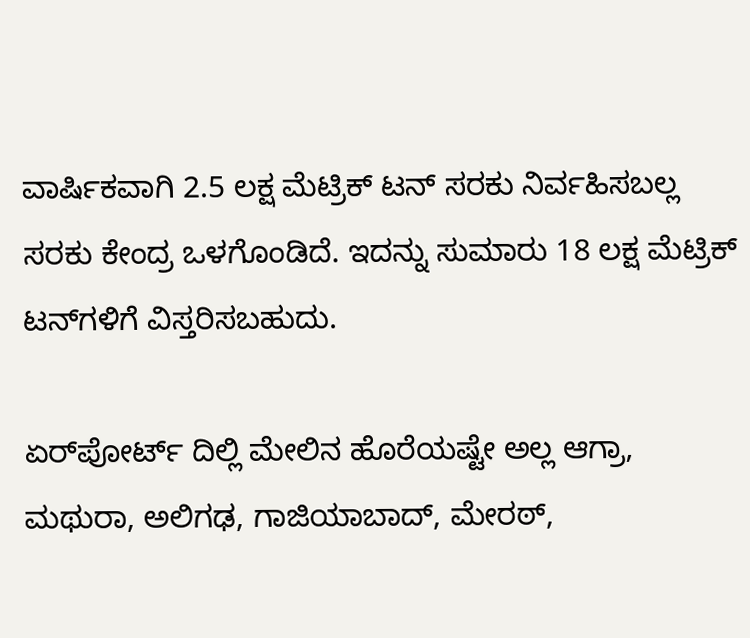ವಾರ್ಷಿಕವಾಗಿ 2.5 ಲಕ್ಷ ಮೆಟ್ರಿಕ್ ಟನ್‌ ಸರಕು ನಿರ್ವಹಿಸಬಲ್ಲ ಸರಕು ಕೇಂದ್ರ ಒಳಗೊಂಡಿದೆ. ಇದನ್ನು ಸುಮಾರು 18 ಲಕ್ಷ ಮೆಟ್ರಿಕ್ ಟನ್‌ಗಳಿಗೆ ವಿಸ್ತರಿಸಬಹುದು.

ಏರ್‌ಪೋರ್ಟ್‌ ದಿಲ್ಲಿ ಮೇಲಿನ ಹೊರೆಯಷ್ಟೇ ಅಲ್ಲ ಆಗ್ರಾ, ಮಥುರಾ, ಅಲಿಗಢ, ಗಾಜಿಯಾಬಾದ್, ಮೇರಠ್‌,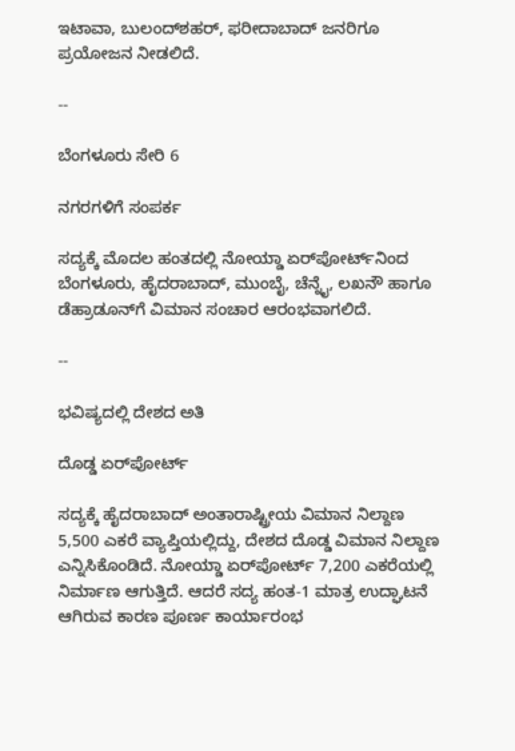ಇಟಾವಾ, ಬುಲಂದ್‌ಶಹರ್, ಫರೀದಾಬಾದ್ ಜನರಿಗೂ ಪ್ರಯೋಜನ ನೀಡಲಿದೆ.

--

ಬೆಂಗಳೂರು ಸೇರಿ 6

ನಗರಗಳಿಗೆ ಸಂಪರ್ಕ

ಸದ್ಯಕ್ಕೆ ಮೊದಲ ಹಂತದಲ್ಲಿ ನೋಯ್ಡಾ ಏರ್‌ಪೋರ್ಟ್‌ನಿಂದ ಬೆಂಗಳೂರು, ಹೈದರಾಬಾದ್‌, ಮುಂಬೈ, ಚೆನ್ನೈ, ಲಖನೌ ಹಾಗೂ ಡೆಹ್ರಾಡೂನ್‌ಗೆ ವಿಮಾನ ಸಂಚಾರ ಆರಂಭವಾಗಲಿದೆ.

--

ಭವಿಷ್ಯದಲ್ಲಿ ದೇಶದ ಅತಿ

ದೊಡ್ಡ ಏರ್‌ಪೋರ್ಟ್‌

ಸದ್ಯಕ್ಕೆ ಹೈದರಾಬಾದ್ ಅಂತಾರಾಷ್ಟ್ರೀಯ ವಿಮಾನ ನಿಲ್ದಾಣ 5,500 ಎಕರೆ ವ್ಯಾಪ್ತಿಯಲ್ಲಿದ್ದು, ದೇಶದ ದೊಡ್ಡ ವಿಮಾನ ನಿಲ್ದಾಣ ಎನ್ನಿಸಿಕೊಂಡಿದೆ. ನೋಯ್ಡಾ ಏರ್‌ಪೋರ್ಟ್‌ 7,200 ಎಕರೆಯಲ್ಲಿ ನಿರ್ಮಾಣ ಆಗುತ್ತಿದೆ. ಆದರೆ ಸದ್ಯ ಹಂತ-1 ಮಾತ್ರ ಉದ್ಘಾಟನೆ ಆಗಿರುವ ಕಾರಣ ಪೂರ್ಣ ಕಾರ್ಯಾರಂಭ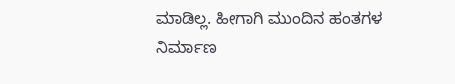ಮಾಡಿಲ್ಲ. ಹೀಗಾಗಿ ಮುಂದಿನ ಹಂತಗಳ ನಿರ್ಮಾಣ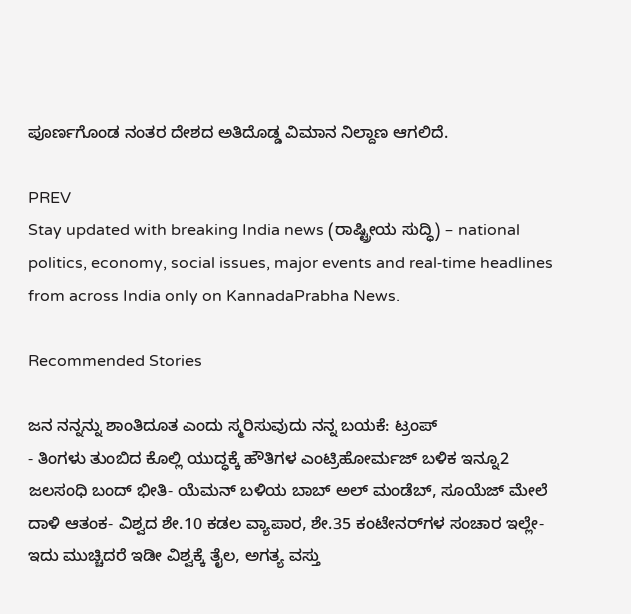ಪೂರ್ಣಗೊಂಡ ನಂತರ ದೇಶದ ಅತಿದೊಡ್ಡ ವಿಮಾನ ನಿಲ್ದಾಣ ಆಗಲಿದೆ.

PREV
Stay updated with breaking India news (ರಾಷ್ಟ್ರೀಯ ಸುದ್ಧಿ) – national politics, economy, social issues, major events and real‑time headlines from across India only on KannadaPrabha News.

Recommended Stories

ಜನ ನನ್ನನ್ನು ಶಾಂತಿದೂತ ಎಂದು ಸ್ಮರಿಸುವುದು ನನ್ನ ಬಯಕೆ: ಟ್ರಂಪ್‌
- ತಿಂಗಳು ತುಂಬಿದ ಕೊಲ್ಲಿ ಯುದ್ಧಕ್ಕೆ ಹೌತಿಗಳ ಎಂಟ್ರಿಹೋರ್ಮಜ್‌ ಬಳಿಕ ಇನ್ನೂ2 ಜಲಸಂಧಿ ಬಂದ್‌ ಭೀತಿ- ಯೆಮನ್‌ ಬಳಿಯ ಬಾಬ್‌ ಅಲ್‌ ಮಂಡೆಬ್‌, ಸೂಯೆಜ್‌ ಮೇಲೆ ದಾಳಿ ಆತಂಕ- ವಿಶ್ವದ ಶೇ.10 ಕಡಲ ವ್ಯಾಪಾರ, ಶೇ.35 ಕಂಟೇನರ್‌ಗಳ ಸಂಚಾರ ಇಲ್ಲೇ- ಇದು ಮುಚ್ಚಿದರೆ ಇಡೀ ವಿಶ್ವಕ್ಕೆ ತೈಲ, ಅಗತ್ಯ ವಸ್ತು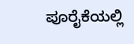ಪೂರೈಕೆಯಲ್ಲಿ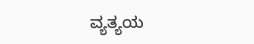ವ್ಯತ್ಯಯ